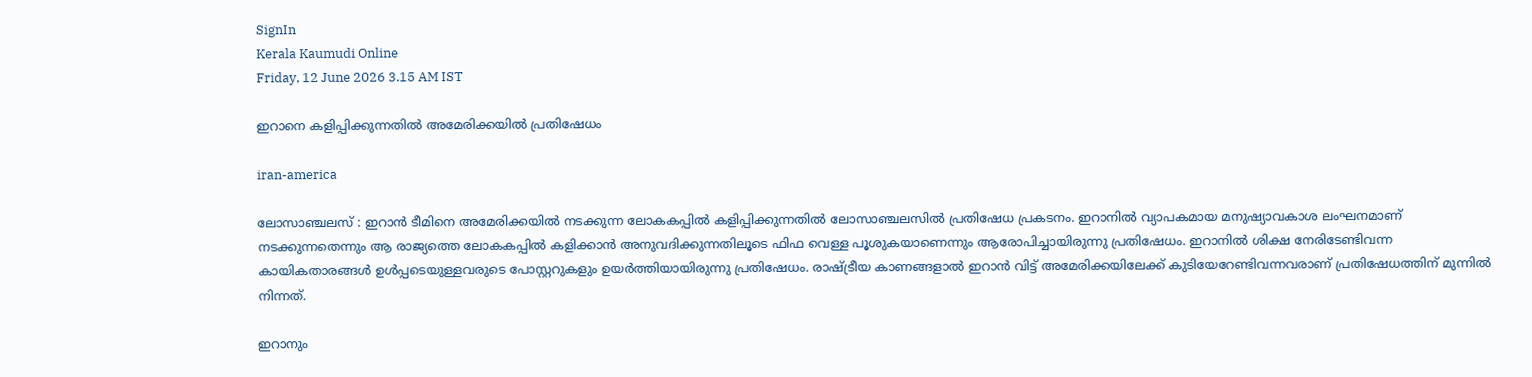SignIn
Kerala Kaumudi Online
Friday, 12 June 2026 3.15 AM IST

ഇറാനെ കളിപ്പിക്കുന്നതിൽ അമേരിക്കയിൽ പ്രതിഷേധം

iran-america

ലോസാഞ്ചലസ് : ഇറാൻ ടീമിനെ അമേരിക്കയിൽ നടക്കുന്ന ലോകകപ്പിൽ കളിപ്പിക്കുന്നതിൽ ലോസാഞ്ചലസിൽ പ്രതിഷേധ പ്രകടനം. ഇറാനിൽ വ്യാപകമായ മനുഷ്യാവകാശ ലംഘനമാണ് നടക്കുന്നതെന്നും ആ രാജ്യത്തെ ലോകകപ്പിൽ കളിക്കാൻ അനുവദിക്കുന്നതിലൂടെ ഫിഫ വെള്ള പൂശുകയാണെന്നും ആരോപിച്ചായിരുന്നു പ്രതിഷേധം. ഇറാനിൽ ശിക്ഷ നേരിടേണ്ടിവന്ന കായികതാരങ്ങൾ ഉൾപ്പടെയുള്ളവരുടെ പോസ്റ്ററുകളും ഉയർത്തിയായിരുന്നു പ്രതിഷേധം. രാഷ്ട്രീയ കാണങ്ങളാൽ ഇറാൻ വിട്ട് അമേരിക്കയിലേക്ക് കുടിയേറേണ്ടിവന്നവരാണ് പ്രതിഷേധത്തിന് മുന്നിൽ നിന്നത്.

ഇറാനും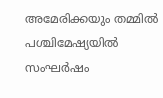അമേരിക്കയും തമ്മിൽ പശ്ചിമേഷ്യയിൽ സംഘർഷം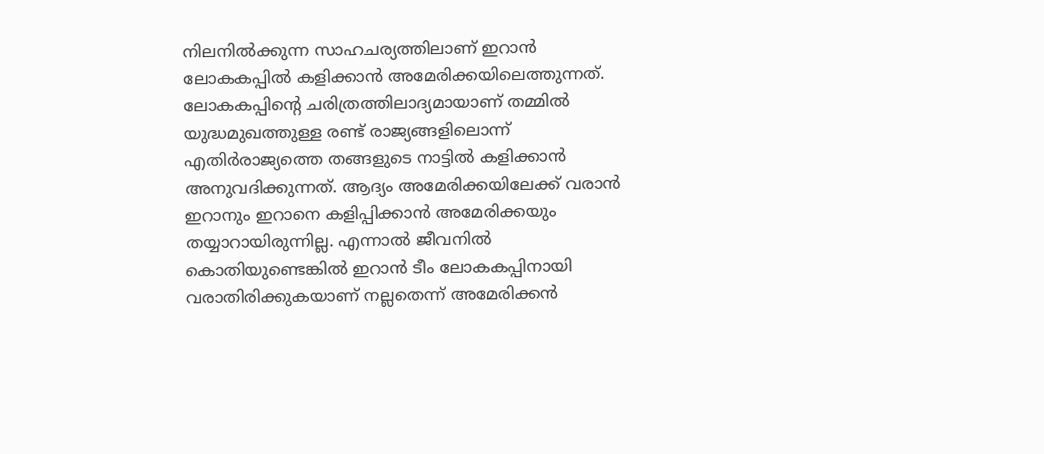നിലനിൽക്കുന്ന സാഹചര്യത്തിലാണ് ഇറാൻ ലോകകപ്പിൽ കളിക്കാൻ അമേരിക്കയിലെത്തുന്നത്. ലോകകപ്പിന്റെ ചരിത്രത്തിലാദ്യമായാണ് തമ്മിൽ യുദ്ധമുഖത്തുള്ള രണ്ട് രാജ്യങ്ങളിലൊന്ന് എതിർരാജ്യത്തെ തങ്ങളുടെ നാട്ടിൽ കളിക്കാൻ അനുവദിക്കുന്നത്. ആദ്യം അമേരിക്കയിലേക്ക് വരാൻ ഇറാനും ഇറാനെ കളിപ്പിക്കാൻ അമേരിക്കയും തയ്യാറായിരുന്നില്ല. എന്നാൽ ജീവനിൽ കൊതിയുണ്ടെങ്കിൽ ഇറാൻ ടീം ലോകകപ്പിനായി വരാതിരിക്കുകയാണ് നല്ലതെന്ന് അമേരിക്കൻ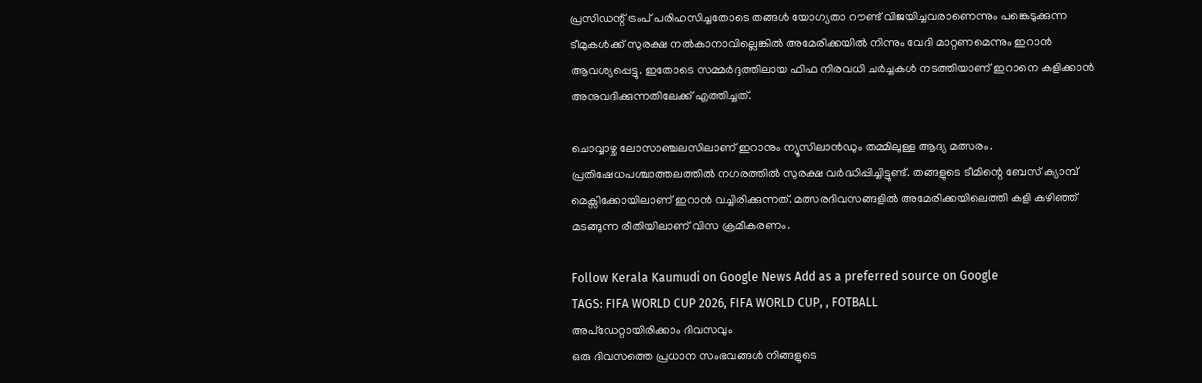പ്രസിഡന്റ് ട്രംപ് പരിഹസിച്ചതോടെ തങ്ങൾ യോഗ്യതാ റൗണ്ട് വിജയിച്ചവരാണെന്നും പങ്കെടുക്കുന്ന ടീമുകൾക്ക് സുരക്ഷ നൽകാനാവില്ലെങ്കിൽ അമേരിക്കയിൽ നിന്നും വേദി മാറ്റണമെന്നും ഇറാൻ ആവശ്യപ്പെട്ടു. ഇതോടെ സമ്മർദ്ദത്തിലായ ഫിഫ നിരവധി ചർച്ചകൾ നടത്തിയാണ് ഇറാനെ കളിക്കാൻ അനുവദിക്കുന്നതിലേക്ക് എത്തിച്ചത്.

ചൊവ്വാഴ്ച ലോസാഞ്ചലസിലാണ് ഇറാനും ന്യൂസിലാൻഡും തമ്മിലുള്ള ആദ്യ മത്സരം. പ്രതിഷേധപശ്ചാത്തലത്തിൽ നഗരത്തിൽ സുരക്ഷ വർദ്ധിപ്പിച്ചിട്ടുണ്ട്. തങ്ങളുടെ ടീമിന്റെ ബേസ് ക്യാമ്പ് മെക്സിക്കോയിലാണ് ഇറാൻ വച്ചിരിക്കുന്നത്. മത്സരദിവസങ്ങളിൽ അമേരിക്കയിലെത്തി കളി കഴിഞ്ഞ് മടങ്ങുന്ന രീതിയിലാണ് വിസ ക്രമീകരണം.

Follow Kerala Kaumudi on Google News Add as a preferred source on Google
TAGS: FIFA WORLD CUP 2026, FIFA WORLD CUP, , FOTBALL
അപ്ഡേറ്റായിരിക്കാം ദിവസവും
ഒരു ദിവസത്തെ പ്രധാന സംഭവങ്ങൾ നിങ്ങളുടെ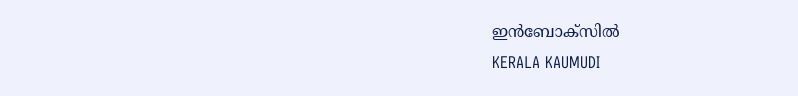ഇൻബോക്സിൽ
KERALA KAUMUDI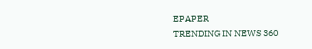EPAPER
TRENDING IN NEWS 360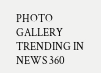PHOTO GALLERY
TRENDING IN NEWS 360